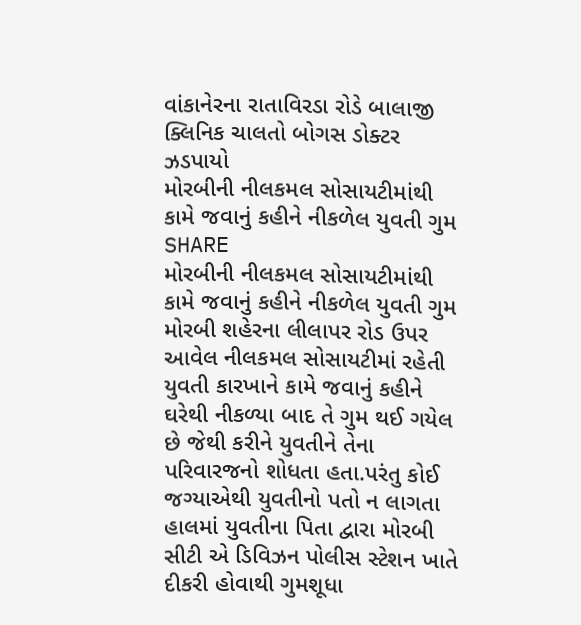વાંકાનેરના રાતાવિરડા રોડે બાલાજી ક્લિનિક ચાલતો બોગસ ડોક્ટર ઝડપાયો
મોરબીની નીલકમલ સોસાયટીમાંથી કામે જવાનું કહીને નીકળેલ યુવતી ગુમ
SHARE
મોરબીની નીલકમલ સોસાયટીમાંથી કામે જવાનું કહીને નીકળેલ યુવતી ગુમ
મોરબી શહેરના લીલાપર રોડ ઉપર આવેલ નીલકમલ સોસાયટીમાં રહેતી યુવતી કારખાને કામે જવાનું કહીને ઘરેથી નીકળ્યા બાદ તે ગુમ થઈ ગયેલ છે જેથી કરીને યુવતીને તેના પરિવારજનો શોધતા હતા.પરંતુ કોઈ જગ્યાએથી યુવતીનો પતો ન લાગતા હાલમાં યુવતીના પિતા દ્વારા મોરબી સીટી એ ડિવિઝન પોલીસ સ્ટેશન ખાતે દીકરી હોવાથી ગુમશૂધા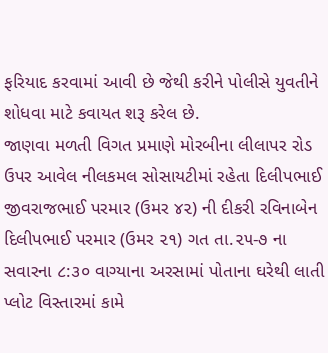ફરિયાદ કરવામાં આવી છે જેથી કરીને પોલીસે યુવતીને શોધવા માટે કવાયત શરૂ કરેલ છે.
જાણવા મળતી વિગત પ્રમાણે મોરબીના લીલાપર રોડ ઉપર આવેલ નીલકમલ સોસાયટીમાં રહેતા દિલીપભાઈ જીવરાજભાઈ પરમાર (ઉમર ૪૨) ની દીકરી રવિનાબેન દિલીપભાઈ પરમાર (ઉમર ૨૧) ગત તા.૨૫-૭ ના સવારના ૮:૩૦ વાગ્યાના અરસામાં પોતાના ઘરેથી લાતી પ્લોટ વિસ્તારમાં કામે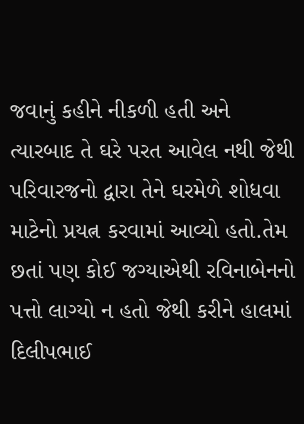જવાનું કહીને નીકળી હતી અને ત્યારબાદ તે ઘરે પરત આવેલ નથી જેથી પરિવારજનો દ્વારા તેને ઘરમેળે શોધવા માટેનો પ્રયત્ન કરવામાં આવ્યો હતો.તેમ છતાં પણ કોઈ જગ્યાએથી રવિનાબેનનો પત્તો લાગ્યો ન હતો જેથી કરીને હાલમાં દિલીપભાઈ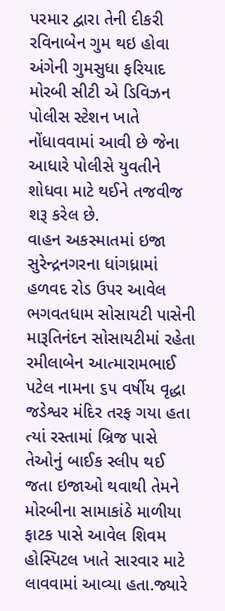પરમાર દ્વારા તેની દીકરી રવિનાબેન ગુમ થઇ હોવા અંગેની ગુમસુધા ફરિયાદ મોરબી સીટી એ ડિવિઝન પોલીસ સ્ટેશન ખાતે નોંધાવવામાં આવી છે જેના આધારે પોલીસે યુવતીને શોધવા માટે થઈને તજવીજ શરૂ કરેલ છે.
વાહન અકસ્માતમાં ઇજા
સુરેન્દ્રનગરના ધાંગધ્રામાં હળવદ રોડ ઉપર આવેલ ભગવતધામ સોસાયટી પાસેની મારૂતિનંદન સોસાયટીમાં રહેતા રમીલાબેન આત્મારામભાઈ પટેલ નામના ૬૫ વર્ષીય વૃદ્ધા જડેશ્વર મંદિર તરફ ગયા હતા ત્યાં રસ્તામાં બ્રિજ પાસે તેઓનું બાઈક સ્લીપ થઈ જતા ઇજાઓ થવાથી તેમને મોરબીના સામાકાંઠે માળીયા ફાટક પાસે આવેલ શિવમ હોસ્પિટલ ખાતે સારવાર માટે લાવવામાં આવ્યા હતા.જ્યારે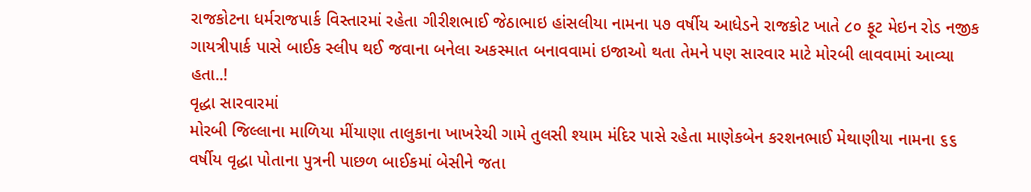રાજકોટના ધર્મરાજપાર્ક વિસ્તારમાં રહેતા ગીરીશભાઈ જેઠાભાઇ હાંસલીયા નામના ૫૭ વર્ષીય આધેડને રાજકોટ ખાતે ૮૦ ફૂટ મેઇન રોડ નજીક ગાયત્રીપાર્ક પાસે બાઈક સ્લીપ થઈ જવાના બનેલા અકસ્માત બનાવવામાં ઇજાઓ થતા તેમને પણ સારવાર માટે મોરબી લાવવામાં આવ્યા હતા..!
વૃદ્ધા સારવારમાં
મોરબી જિલ્લાના માળિયા મીંયાણા તાલુકાના ખાખરેચી ગામે તુલસી શ્યામ મંદિર પાસે રહેતા માણેકબેન કરશનભાઈ મેથાણીયા નામના ૬૬ વર્ષીય વૃદ્ધા પોતાના પુત્રની પાછળ બાઈકમાં બેસીને જતા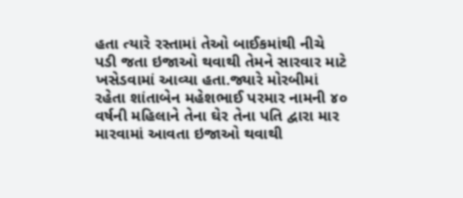હતા ત્યારે રસ્તામાં તેઓ બાઈકમાંથી નીચે પડી જતા ઇજાઓ થવાથી તેમને સારવાર માટે ખસેડવામાં આવ્યા હતા.જ્યારે મોરબીમાં રહેતા શાંતાબેન મહેશભાઈ પરમાર નામની ૪૦ વર્ષની મહિલાને તેના ઘેર તેના પતિ દ્વારા માર મારવામાં આવતા ઇજાઓ થવાથી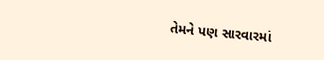તેમને પણ સારવારમાં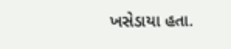ખસેડાયા હતા.